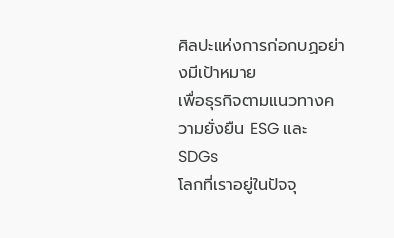ศิลปะแห่งการก่อกบฏอย่างมีเป้าหมาย
เพื่อธุรกิจตามแนวทางความยั่งยืน ESG และ SDGs
โลกที่เราอยู่ในปัจจุ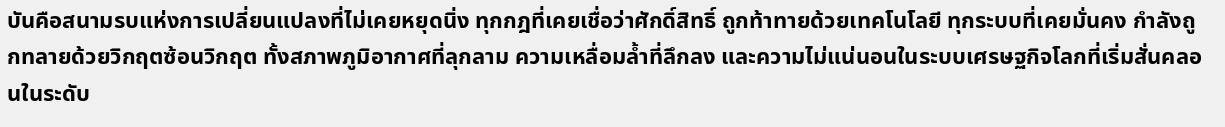บันคือสนามรบแห่งการเปลี่ยนแปลงที่ไม่เคยหยุดนิ่ง ทุกกฎที่เคยเชื่อว่าศักดิ์สิทธิ์ ถูกท้าทายด้วยเทคโนโลยี ทุกระบบที่เคยมั่นคง กำลังถูกทลายด้วยวิกฤตซ้อนวิกฤต ทั้งสภาพภูมิอากาศที่ลุกลาม ความเหลื่อมล้ำที่ลึกลง และความไม่แน่นอนในระบบเศรษฐกิจโลกที่เริ่มสั่นคลอนในระดับ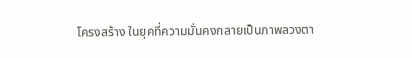โครงสร้าง ในยุคที่ความมั่นคงกลายเป็นภาพลวงตา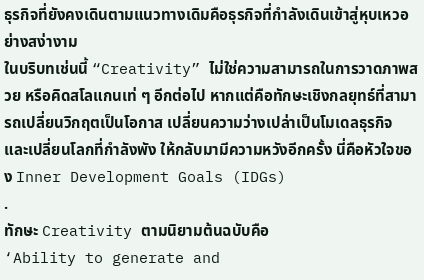ธุรกิจที่ยังคงเดินตามแนวทางเดิมคือธุรกิจที่กำลังเดินเข้าสู่หุบเหวอย่างสง่างาม
ในบริบทเช่นนี้ “Creativity” ไม่ใช่ความสามารถในการวาดภาพสวย หรือคิดสโลแกนเท่ ๆ อีกต่อไป หากแต่คือทักษะเชิงกลยุทธ์ที่สามารถเปลี่ยนวิกฤตเป็นโอกาส เปลี่ยนความว่างเปล่าเป็นโมเดลธุรกิจ และเปลี่ยนโลกที่กำลังพัง ให้กลับมามีความหวังอีกครั้ง นี่คือหัวใจของ Inner Development Goals (IDGs)
.
ทักษะ Creativity ตามนิยามต้นฉบับคือ
‘Ability to generate and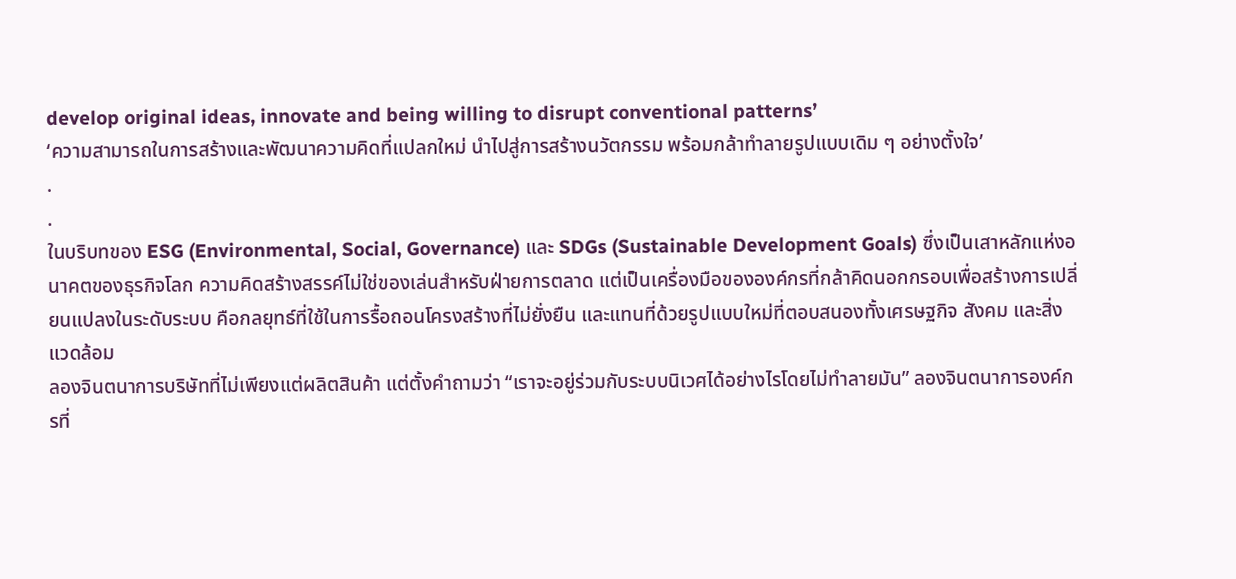develop original ideas, innovate and being willing to disrupt conventional patterns’
‘ความสามารถในการสร้างและพัฒนาความคิดที่แปลกใหม่ นำไปสู่การสร้างนวัตกรรม พร้อมกล้าทำลายรูปแบบเดิม ๆ อย่างตั้งใจ’
.
.
ในบริบทของ ESG (Environmental, Social, Governance) และ SDGs (Sustainable Development Goals) ซึ่งเป็นเสาหลักแห่งอนาคตของธุรกิจโลก ความคิดสร้างสรรค์ไม่ใช่ของเล่นสำหรับฝ่ายการตลาด แต่เป็นเครื่องมือขององค์กรที่กล้าคิดนอกกรอบเพื่อสร้างการเปลี่ยนแปลงในระดับระบบ คือกลยุทธ์ที่ใช้ในการรื้อถอนโครงสร้างที่ไม่ยั่งยืน และแทนที่ด้วยรูปแบบใหม่ที่ตอบสนองทั้งเศรษฐกิจ สังคม และสิ่งแวดล้อม
ลองจินตนาการบริษัทที่ไม่เพียงแต่ผลิตสินค้า แต่ตั้งคำถามว่า “เราจะอยู่ร่วมกับระบบนิเวศได้อย่างไรโดยไม่ทำลายมัน” ลองจินตนาการองค์กรที่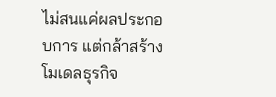ไม่สนแค่ผลประกอบการ แต่กล้าสร้างโมเดลธุรกิจ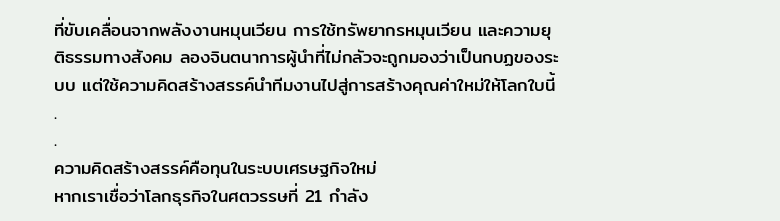ที่ขับเคลื่อนจากพลังงานหมุนเวียน การใช้ทรัพยากรหมุนเวียน และความยุติธรรมทางสังคม ลองจินตนาการผู้นำที่ไม่กลัวจะถูกมองว่าเป็นกบฏของระบบ แต่ใช้ความคิดสร้างสรรค์นำทีมงานไปสู่การสร้างคุณค่าใหม่ให้โลกใบนี้
.
.
ความคิดสร้างสรรค์คือทุนในระบบเศรษฐกิจใหม่
หากเราเชื่อว่าโลกธุรกิจในศตวรรษที่ 21 กำลัง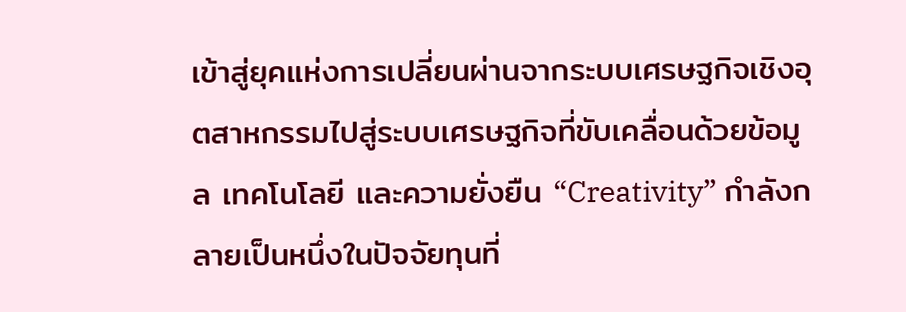เข้าสู่ยุคแห่งการเปลี่ยนผ่านจากระบบเศรษฐกิจเชิงอุตสาหกรรมไปสู่ระบบเศรษฐกิจที่ขับเคลื่อนด้วยข้อมูล เทคโนโลยี และความยั่งยืน “Creativity” กำลังกลายเป็นหนึ่งในปัจจัยทุนที่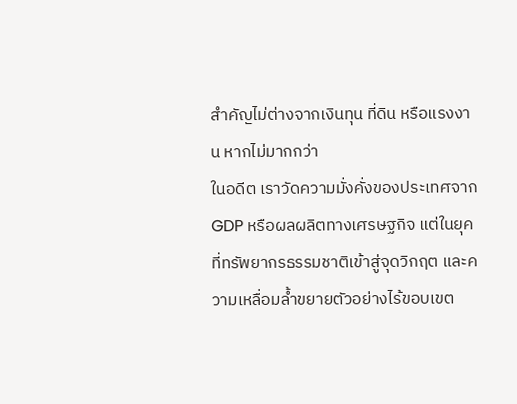สำคัญไม่ต่างจากเงินทุน ที่ดิน หรือแรงงาน หากไม่มากกว่า
ในอดีต เราวัดความมั่งคั่งของประเทศจาก GDP หรือผลผลิตทางเศรษฐกิจ แต่ในยุคที่ทรัพยากรธรรมชาติเข้าสู่จุดวิกฤต และความเหลื่อมล้ำขยายตัวอย่างไร้ขอบเขต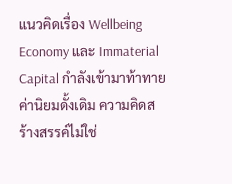แนวคิดเรื่อง Wellbeing Economy และ Immaterial Capital กำลังเข้ามาท้าทายค่านิยมดั้งเดิม ความคิดสร้างสรรค์ไม่ใช่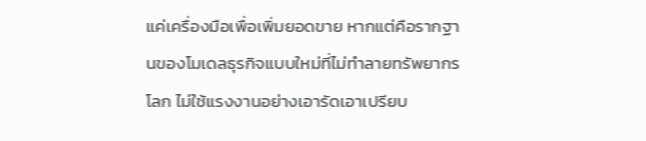แค่เครื่องมือเพื่อเพิ่มยอดขาย หากแต่คือรากฐานของโมเดลธุรกิจแบบใหม่ที่ไม่ทำลายทรัพยากรโลก ไม่ใช้แรงงานอย่างเอารัดเอาเปรียบ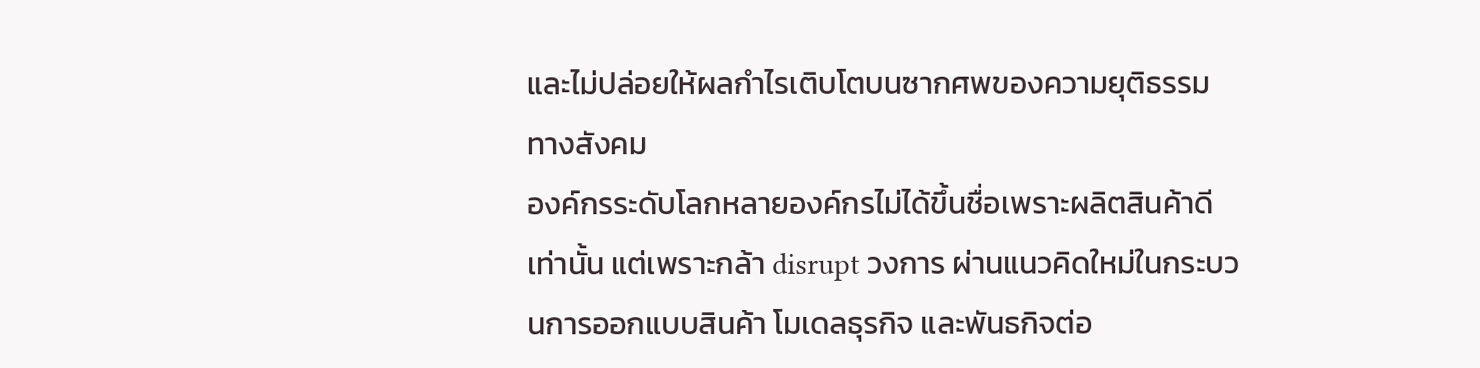และไม่ปล่อยให้ผลกำไรเติบโตบนซากศพของความยุติธรรมทางสังคม
องค์กรระดับโลกหลายองค์กรไม่ได้ขึ้นชื่อเพราะผลิตสินค้าดีเท่านั้น แต่เพราะกล้า disrupt วงการ ผ่านแนวคิดใหม่ในกระบวนการออกแบบสินค้า โมเดลธุรกิจ และพันธกิจต่อ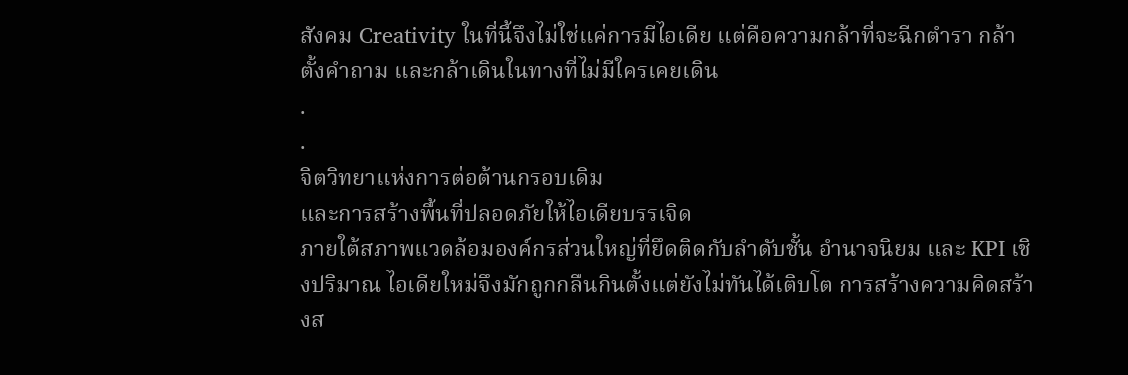สังคม Creativity ในที่นี้จึงไม่ใช่แค่การมีไอเดีย แต่คือความกล้าที่จะฉีกตำรา กล้าตั้งคำถาม และกล้าเดินในทางที่ไม่มีใครเคยเดิน
.
.
จิตวิทยาแห่งการต่อต้านกรอบเดิม
และการสร้างพื้นที่ปลอดภัยให้ไอเดียบรรเจิด
ภายใต้สภาพแวดล้อมองค์กรส่วนใหญ่ที่ยึดติดกับลำดับชั้น อำนาจนิยม และ KPI เชิงปริมาณ ไอเดียใหม่จึงมักถูกกลืนกินตั้งแต่ยังไม่ทันได้เติบโต การสร้างความคิดสร้างส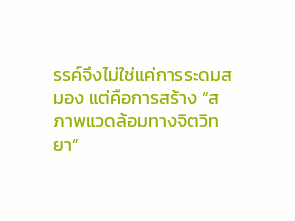รรค์จึงไม่ใช่แค่การระดมสมอง แต่คือการสร้าง “สภาพแวดล้อมทางจิตวิทยา”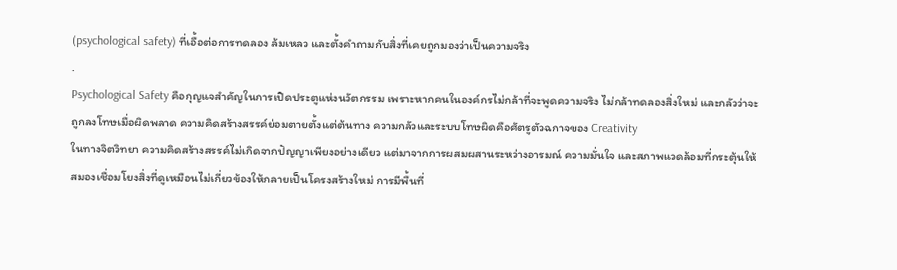(psychological safety) ที่เอื้อต่อการทดลอง ล้มเหลว และตั้งคำถามกับสิ่งที่เคยถูกมองว่าเป็นความจริง
.
Psychological Safety คือกุญแจสำคัญในการเปิดประตูแห่งนวัตกรรม เพราะหากคนในองค์กรไม่กล้าที่จะพูดความจริง ไม่กล้าทดลองสิ่งใหม่ และกลัวว่าจะถูกลงโทษเมื่อผิดพลาด ความคิดสร้างสรรค์ย่อมตายตั้งแต่ต้นทาง ความกลัวและระบบโทษผิดคือศัตรูตัวฉกาจของ Creativity
ในทางจิตวิทยา ความคิดสร้างสรรค์ไม่เกิดจากปัญญาเพียงอย่างเดียว แต่มาจากการผสมผสานระหว่างอารมณ์ ความมั่นใจ และสภาพแวดล้อมที่กระตุ้นให้สมองเชื่อมโยงสิ่งที่ดูเหมือนไม่เกี่ยวข้องให้กลายเป็นโครงสร้างใหม่ การมีพื้นที่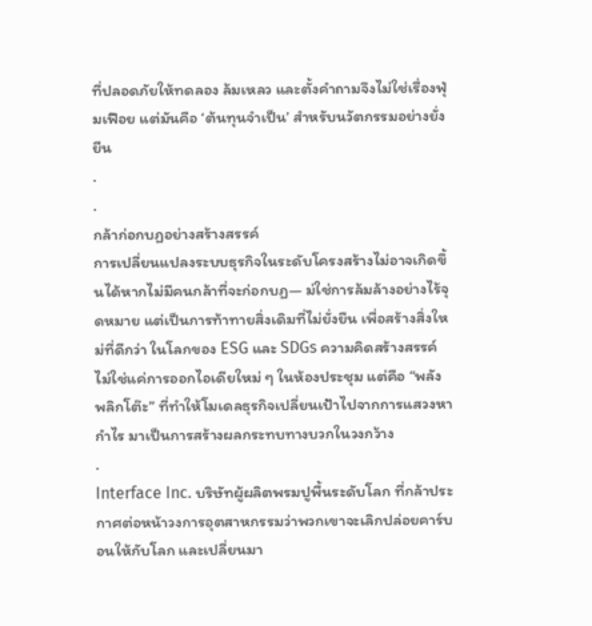ที่ปลอดภัยให้ทดลอง ล้มเหลว และตั้งคำถามจึงไม่ใช่เรื่องฟุ่มเฟือย แต่มันคือ ‘ต้นทุนจำเป็น’ สำหรับนวัตกรรมอย่างยั่งยืน
.
.
กล้าก่อกบฏอย่างสร้างสรรค์
การเปลี่ยนแปลงระบบธุรกิจในระดับโครงสร้างไม่อาจเกิดขึ้นได้หากไม่มีคนกล้าที่จะก่อกบฏ— ม่ใช่การล้มล้างอย่างไร้จุดหมาย แต่เป็นการท้าทายสิ่งเดิมที่ไม่ยั่งยืน เพื่อสร้างสิ่งใหม่ที่ดีกว่า ในโลกของ ESG และ SDGs ความคิดสร้างสรรค์ไม่ใช่แค่การออกไอเดียใหม่ ๆ ในห้องประชุม แต่คือ “พลังพลิกโต๊ะ” ที่ทำให้โมเดลธุรกิจเปลี่ยนเป้าไปจากการแสวงหากำไร มาเป็นการสร้างผลกระทบทางบวกในวงกว้าง
.
Interface Inc. บริษัทผู้ผลิตพรมปูพื้นระดับโลก ที่กล้าประกาศต่อหน้าวงการอุตสาหกรรมว่าพวกเขาจะเลิกปล่อยคาร์บอนให้กับโลก และเปลี่ยนมา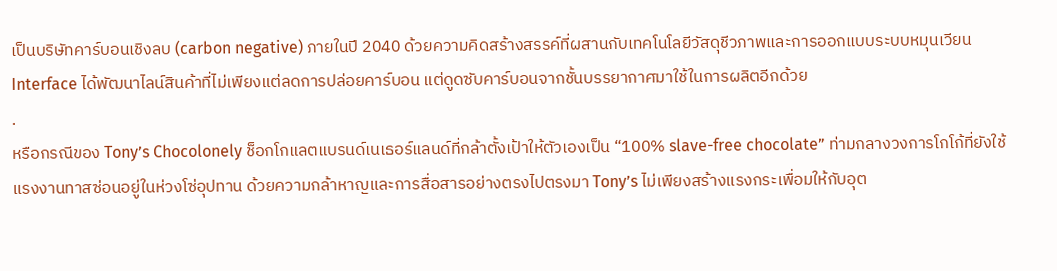เป็นบริษัทคาร์บอนเชิงลบ (carbon negative) ภายในปี 2040 ด้วยความคิดสร้างสรรค์ที่ผสานกับเทคโนโลยีวัสดุชีวภาพและการออกแบบระบบหมุนเวียน Interface ได้พัฒนาไลน์สินค้าที่ไม่เพียงแต่ลดการปล่อยคาร์บอน แต่ดูดซับคาร์บอนจากชั้นบรรยากาศมาใช้ในการผลิตอีกด้วย
.
หรือกรณีของ Tony’s Chocolonely ช็อกโกแลตแบรนด์เนเธอร์แลนด์ที่กล้าตั้งเป้าให้ตัวเองเป็น “100% slave-free chocolate” ท่ามกลางวงการโกโก้ที่ยังใช้แรงงานทาสซ่อนอยู่ในห่วงโซ่อุปทาน ด้วยความกล้าหาญและการสื่อสารอย่างตรงไปตรงมา Tony’s ไม่เพียงสร้างแรงกระเพื่อมให้กับอุต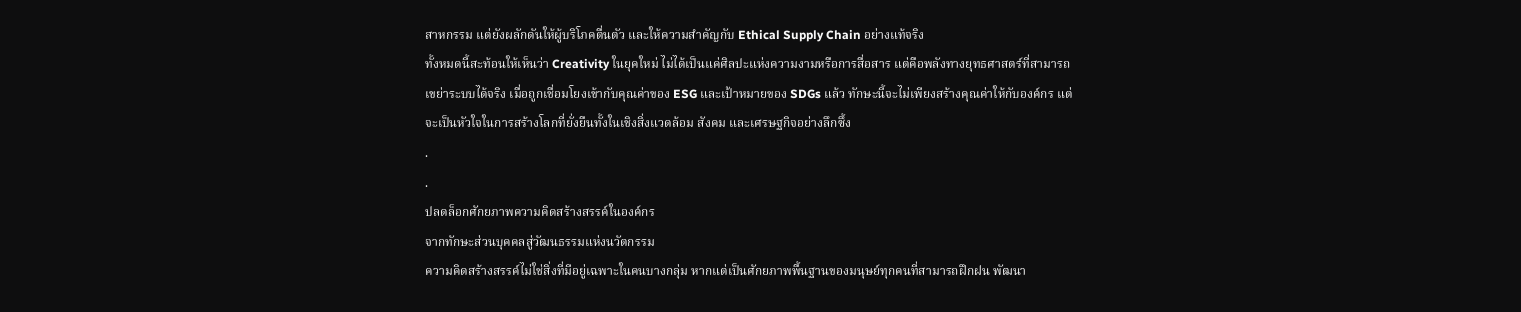สาหกรรม แต่ยังผลักดันให้ผู้บริโภคตื่นตัว และให้ความสำคัญกับ Ethical Supply Chain อย่างแท้จริง
ทั้งหมดนี้สะท้อนให้เห็นว่า Creativity ในยุคใหม่ ไม่ได้เป็นแค่ศิลปะแห่งความงามหรือการสื่อสาร แต่คือพลังทางยุทธศาสตร์ที่สามารถเขย่าระบบได้จริง เมื่อถูกเชื่อมโยงเข้ากับคุณค่าของ ESG และเป้าหมายของ SDGs แล้ว ทักษะนี้จะไม่เพียงสร้างคุณค่าให้กับองค์กร แต่จะเป็นหัวใจในการสร้างโลกที่ยั่งยืนทั้งในเชิงสิ่งแวดล้อม สังคม และเศรษฐกิจอย่างลึกซึ้ง
.
.
ปลดล็อกศักยภาพความคิดสร้างสรรค์ในองค์กร
จากทักษะส่วนบุคคลสู่วัฒนธรรมแห่งนวัตกรรม
ความคิดสร้างสรรค์ไม่ใช่สิ่งที่มีอยู่เฉพาะในคนบางกลุ่ม หากแต่เป็นศักยภาพพื้นฐานของมนุษย์ทุกคนที่สามารถฝึกฝน พัฒนา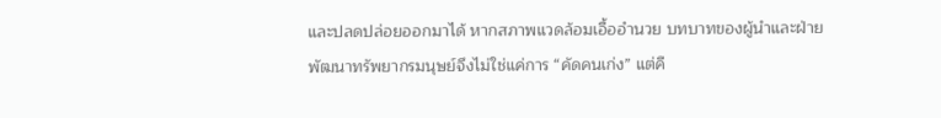และปลดปล่อยออกมาได้ หากสภาพแวดล้อมเอื้ออำนวย บทบาทของผู้นำและฝ่ายพัฒนาทรัพยากรมนุษย์จึงไม่ใช่แค่การ “คัดคนเก่ง” แต่คื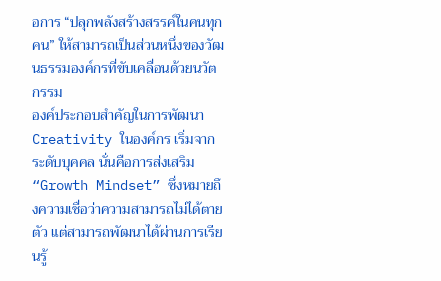อการ “ปลุกพลังสร้างสรรค์ในคนทุกคน” ให้สามารถเป็นส่วนหนึ่งของวัฒนธรรมองค์กรที่ขับเคลื่อนด้วยนวัตกรรม
องค์ประกอบสำคัญในการพัฒนา Creativity ในองค์กร เริ่มจากระดับบุคคล นั่นคือการส่งเสริม “Growth Mindset” ซึ่งหมายถึงความเชื่อว่าความสามารถไม่ได้ตายตัว แต่สามารถพัฒนาได้ผ่านการเรียนรู้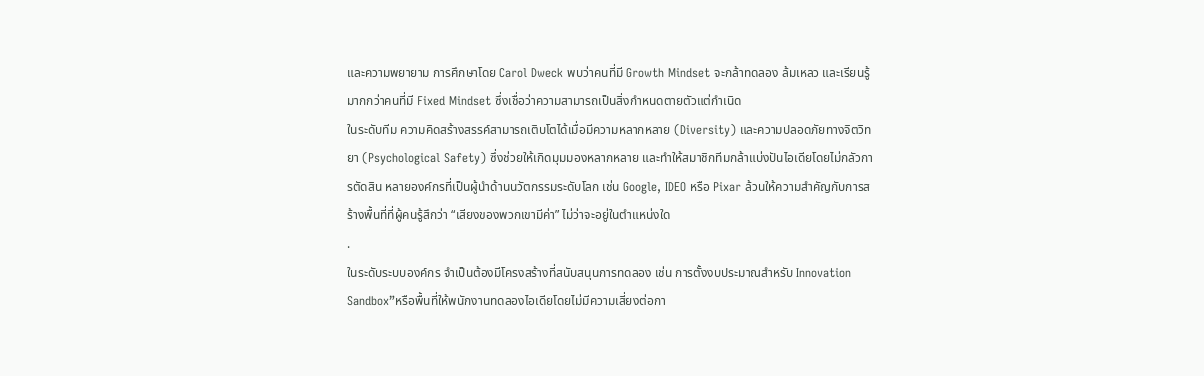และความพยายาม การศึกษาโดย Carol Dweck พบว่าคนที่มี Growth Mindset จะกล้าทดลอง ล้มเหลว และเรียนรู้ มากกว่าคนที่มี Fixed Mindset ซึ่งเชื่อว่าความสามารถเป็นสิ่งกำหนดตายตัวแต่กำเนิด
ในระดับทีม ความคิดสร้างสรรค์สามารถเติบโตได้เมื่อมีความหลากหลาย (Diversity) และความปลอดภัยทางจิตวิทยา (Psychological Safety) ซึ่งช่วยให้เกิดมุมมองหลากหลาย และทำให้สมาชิกทีมกล้าแบ่งปันไอเดียโดยไม่กลัวการตัดสิน หลายองค์กรที่เป็นผู้นำด้านนวัตกรรมระดับโลก เช่น Google, IDEO หรือ Pixar ล้วนให้ความสำคัญกับการสร้างพื้นที่ที่ผู้คนรู้สึกว่า “เสียงของพวกเขามีค่า” ไม่ว่าจะอยู่ในตำแหน่งใด
.
ในระดับระบบองค์กร จำเป็นต้องมีโครงสร้างที่สนับสนุนการทดลอง เช่น การตั้งงบประมาณสำหรับ Innovation Sandbox”หรือพื้นที่ให้พนักงานทดลองไอเดียโดยไม่มีความเสี่ยงต่อกา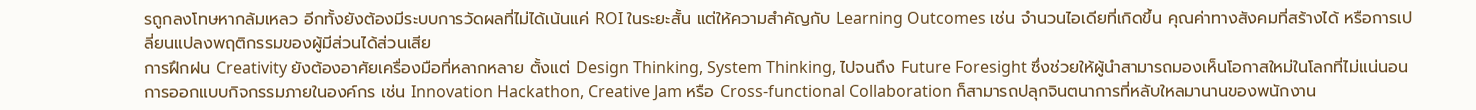รถูกลงโทษหากล้มเหลว อีกทั้งยังต้องมีระบบการวัดผลที่ไม่ได้เน้นแค่ ROI ในระยะสั้น แต่ให้ความสำคัญกับ Learning Outcomes เช่น จำนวนไอเดียที่เกิดขึ้น คุณค่าทางสังคมที่สร้างได้ หรือการเปลี่ยนแปลงพฤติกรรมของผู้มีส่วนได้ส่วนเสีย
การฝึกฝน Creativity ยังต้องอาศัยเครื่องมือที่หลากหลาย ตั้งแต่ Design Thinking, System Thinking, ไปจนถึง Future Foresight ซึ่งช่วยให้ผู้นำสามารถมองเห็นโอกาสใหม่ในโลกที่ไม่แน่นอน การออกแบบกิจกรรมภายในองค์กร เช่น Innovation Hackathon, Creative Jam หรือ Cross-functional Collaboration ก็สามารถปลุกจินตนาการที่หลับใหลมานานของพนักงาน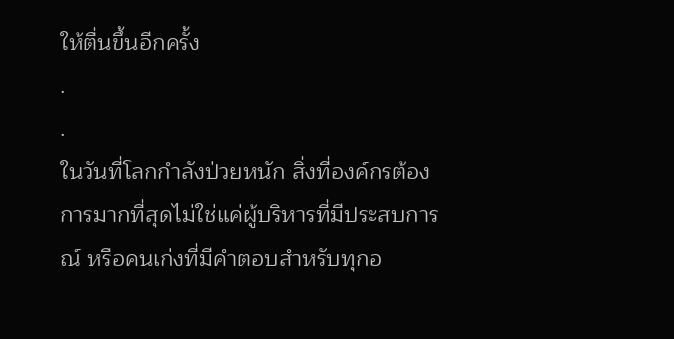ให้ตื่นขึ้นอีกครั้ง
.
.
ในวันที่โลกกำลังป่วยหนัก สิ่งที่องค์กรต้องการมากที่สุดไม่ใช่แค่ผู้บริหารที่มีประสบการณ์ หรือคนเก่งที่มีคำตอบสำหรับทุกอ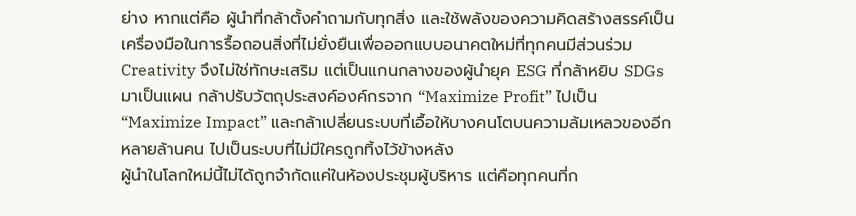ย่าง หากแต่คือ ผู้นำที่กล้าตั้งคำถามกับทุกสิ่ง และใช้พลังของความคิดสร้างสรรค์เป็นเครื่องมือในการรื้อถอนสิ่งที่ไม่ยั่งยืนเพื่อออกแบบอนาคตใหม่ที่ทุกคนมีส่วนร่วม
Creativity จึงไม่ใช่ทักษะเสริม แต่เป็นแกนกลางของผู้นำยุค ESG ที่กล้าหยิบ SDGs มาเป็นแผน กล้าปรับวัตถุประสงค์องค์กรจาก “Maximize Profit” ไปเป็น “Maximize Impact” และกล้าเปลี่ยนระบบที่เอื้อให้บางคนโตบนความล้มเหลวของอีกหลายล้านคน ไปเป็นระบบที่ไม่มีใครถูกทิ้งไว้ข้างหลัง
ผู้นำในโลกใหม่นี้ไม่ได้ถูกจำกัดแค่ในห้องประชุมผู้บริหาร แต่คือทุกคนที่ก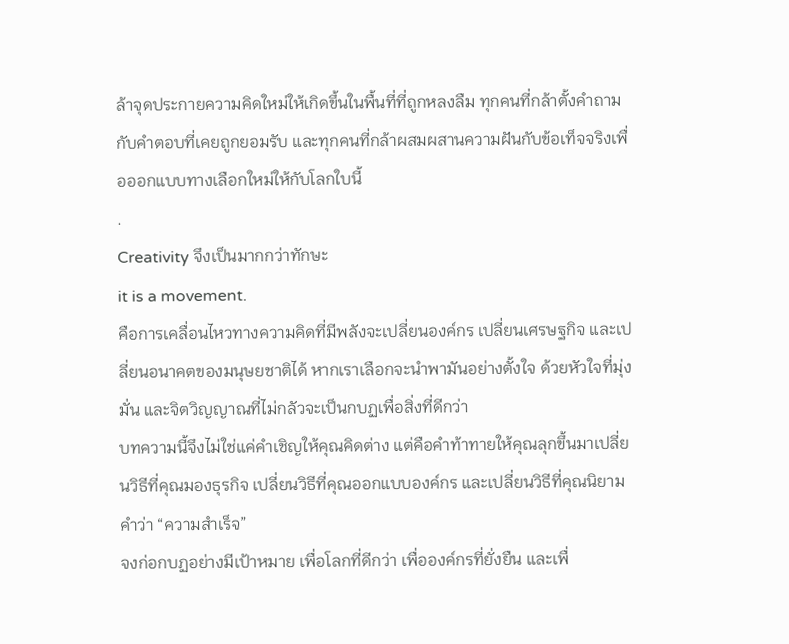ล้าจุดประกายความคิดใหม่ให้เกิดขึ้นในพื้นที่ที่ถูกหลงลืม ทุกคนที่กล้าตั้งคำถามกับคำตอบที่เคยถูกยอมรับ และทุกคนที่กล้าผสมผสานความฝันกับข้อเท็จจริงเพื่อออกแบบทางเลือกใหม่ให้กับโลกใบนี้
.
Creativity จึงเป็นมากกว่าทักษะ
it is a movement.
คือการเคลื่อนไหวทางความคิดที่มีพลังจะเปลี่ยนองค์กร เปลี่ยนเศรษฐกิจ และเปลี่ยนอนาคตของมนุษยชาติได้ หากเราเลือกจะนำพามันอย่างตั้งใจ ด้วยหัวใจที่มุ่งมั่น และจิตวิญญาณที่ไม่กลัวจะเป็นกบฏเพื่อสิ่งที่ดีกว่า
บทความนี้จึงไม่ใช่แค่คำเชิญให้คุณคิดต่าง แต่คือคำท้าทายให้คุณลุกขึ้นมาเปลี่ยนวิธีที่คุณมองธุรกิจ เปลี่ยนวิธีที่คุณออกแบบองค์กร และเปลี่ยนวิธีที่คุณนิยามคำว่า “ความสำเร็จ”
จงก่อกบฏอย่างมีเป้าหมาย เพื่อโลกที่ดีกว่า เพื่อองค์กรที่ยั่งยืน และเพื่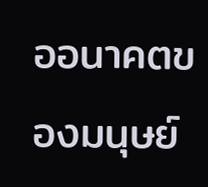ออนาคตของมนุษย์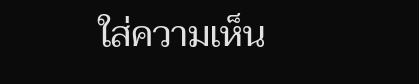ใส่ความเห็น